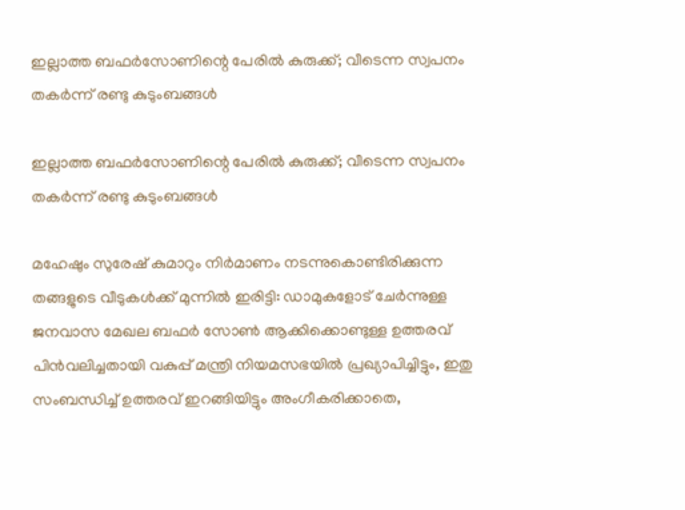ഇല്ലാത്ത ബഫർസോണിന്റെ പേരിൽ കുരുക്ക്; വീടെന്ന സ്വപനം തകർന്ന് രണ്ടു കുടുംബങ്ങൾ

ഇല്ലാത്ത ബഫർസോണിന്റെ പേരിൽ കുരുക്ക്; വീടെന്ന സ്വപനം തകർന്ന് രണ്ടു കുടുംബങ്ങൾ

മഹേഷും സുരേഷ് കുമാറും നിർമാണം നടന്നുകൊണ്ടിരിക്കുന്ന തങ്ങളുടെ വീടുകൾക്ക് മുന്നിൽ ഇരിട്ടി: ഡാമുകളോട് ചേർന്നുള്ള ജനവാസ മേഖല ബഫർ സോൺ ആക്കിക്കൊണ്ടുള്ള ഉത്തരവ് പിൻവലിച്ചതായി വകുപ്പ് മന്ത്രി നിയമസഭയിൽ പ്രഖ്യാപിച്ചിട്ടും, ഇതു സംബന്ധിച്ച് ഉത്തരവ് ഇറങ്ങിയിട്ടും അംഗീകരിക്കാതെ,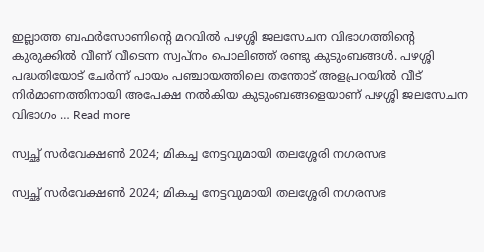ഇല്ലാത്ത ബഫർസോണിന്റെ മറവിൽ പഴശ്ശി ജലസേചന വിഭാഗത്തിന്റെ കുരുക്കിൽ വീണ് വീടെന്ന സ്വപ്നം പൊലിഞ്ഞ് രണ്ടു കുടുംബങ്ങൾ. പഴശ്ശി പദ്ധതിയോട് ചേർന്ന് പായം പഞ്ചായത്തിലെ തന്തോട് അളപ്രറയിൽ വീട് നിർമാണത്തിനായി അപേക്ഷ നൽകിയ കുടുംബങ്ങളെയാണ് പഴശ്ശി ജലസേചന വിഭാഗം … Read more

സ്വച്ഛ് സർവേക്ഷൺ 2024; മികച്ച നേട്ടവുമായി തലശ്ശേരി നഗരസഭ

സ്വച്ഛ് സർവേക്ഷൺ 2024; മികച്ച നേട്ടവുമായി തലശ്ശേരി നഗരസഭ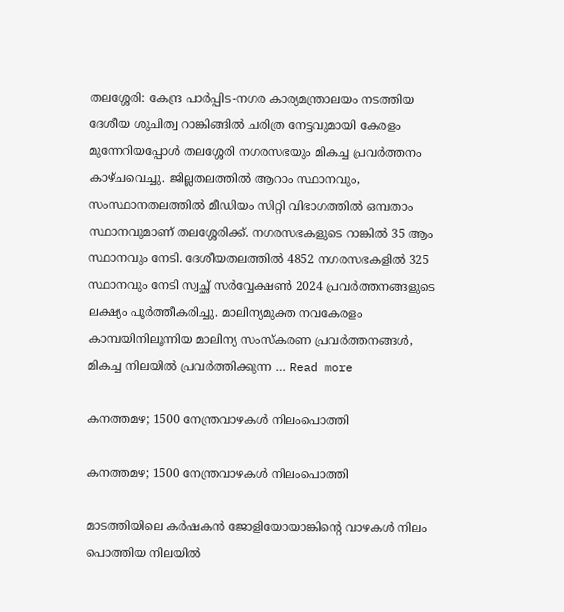തലശ്ശേരി: കേന്ദ്ര പാർപ്പിട-നഗര കാര്യമന്ത്രാലയം നടത്തിയ ദേശീയ ശുചിത്വ റാങ്കിങ്ങിൽ ചരിത്ര നേട്ടവുമായി കേരളം മുന്നേറിയപ്പോൾ തലശ്ശേരി നഗരസഭയും മികച്ച പ്രവർത്തനം കാഴ്ചവെച്ചു. ജില്ലതലത്തിൽ ആറാം സ്ഥാനവും, സംസ്ഥാനതലത്തിൽ മീഡിയം സിറ്റി വിഭാഗത്തിൽ ഒമ്പതാം സ്ഥാനവുമാണ് തലശ്ശേരിക്ക്. നഗരസഭകളുടെ റാങ്കിൽ 35 ആം സ്ഥാനവും നേടി. ദേശീയതലത്തിൽ 4852 നഗരസഭകളിൽ 325 സ്ഥാനവും നേടി സ്വച്ഛ് സർവ്വേക്ഷൺ 2024 പ്രവർത്തനങ്ങളുടെ ലക്ഷ്യം പൂർത്തീകരിച്ചു. മാലിന്യമുക്ത നവകേരളം കാമ്പയിനിലൂന്നിയ മാലിന്യ സംസ്കരണ പ്രവർത്തനങ്ങൾ, മികച്ച നിലയിൽ പ്രവർത്തിക്കുന്ന … Read more

കനത്തമഴ; 1500 നേന്ത്രവാഴകൾ നിലംപൊത്തി

കനത്തമഴ; 1500 നേന്ത്രവാഴകൾ നിലംപൊത്തി

മാടത്തിയിലെ കർഷകൻ ജോളിയോയാങ്കിന്റെ വാഴകൾ നിലം പൊത്തിയ നിലയിൽ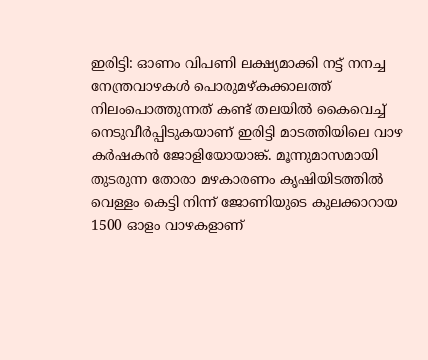ഇരിട്ടി: ഓണം വിപണി ലക്ഷ്യമാക്കി നട്ട് നനച്ച നേന്ത്രവാഴകൾ പൊരുമഴ്കക്കാലത്ത് നിലംപൊത്തുന്നത് കണ്ട് തലയിൽ കൈവെച്ച് നെടുവീർപ്പിടുകയാണ് ഇരിട്ടി മാടത്തിയിലെ വാഴ കർഷകൻ ജോളിയോയാങ്ക്. മൂന്നുമാസമായി തുടരുന്ന തോരാ മഴകാരണം കൃഷിയിടത്തിൽ വെള്ളം കെട്ടി നിന്ന് ജോണിയുടെ കുലക്കാറായ 1500 ഓളം വാഴകളാണ്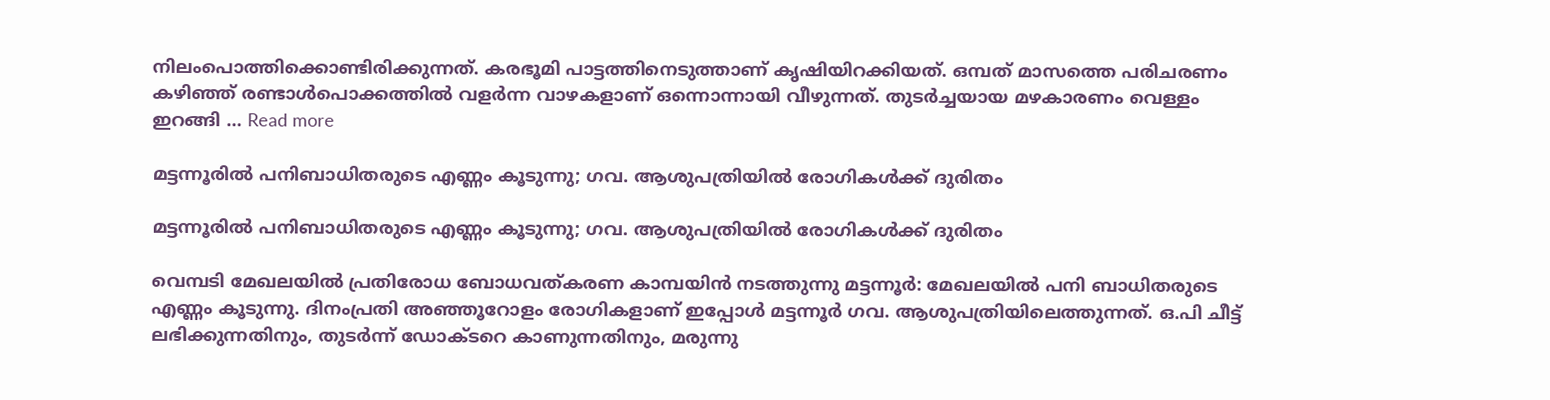നിലംപൊത്തിക്കൊണ്ടിരിക്കുന്നത്. കരഭൂമി പാട്ടത്തിനെടുത്താണ് കൃഷിയിറക്കിയത്. ഒമ്പത് മാസത്തെ പരിചരണം കഴിഞ്ഞ് രണ്ടാൾപൊക്കത്തിൽ വളർന്ന വാഴകളാണ് ഒന്നൊന്നായി വീഴുന്നത്. തുടർച്ചയായ മഴകാരണം വെള്ളം ഇറങ്ങി … Read more

മട്ടന്നൂരില്‍ പനിബാധിതരുടെ എണ്ണം കൂടുന്നു; ഗവ. ആശുപത്രിയില്‍ രോഗികൾക്ക് ദുരിതം

മട്ടന്നൂരില്‍ പനിബാധിതരുടെ എണ്ണം കൂടുന്നു; ഗവ. ആശുപത്രിയില്‍ രോഗികൾക്ക് ദുരിതം

വെമ്പടി മേഖലയില്‍ പ്രതിരോധ ബോധവത്കരണ കാമ്പയിന്‍ നടത്തുന്നു മട്ടന്നൂര്‍: മേഖലയില്‍ പനി ബാധിതരുടെ എണ്ണം കൂടുന്നു. ദിനംപ്രതി അഞ്ഞൂറോളം രോഗികളാണ് ഇപ്പോള്‍ മട്ടന്നൂര്‍ ഗവ. ആശുപത്രിയിലെത്തുന്നത്. ഒ.പി ചീട്ട് ലഭിക്കുന്നതിനും, തുടര്‍ന്ന് ഡോക്ടറെ കാണുന്നതിനും, മരുന്നു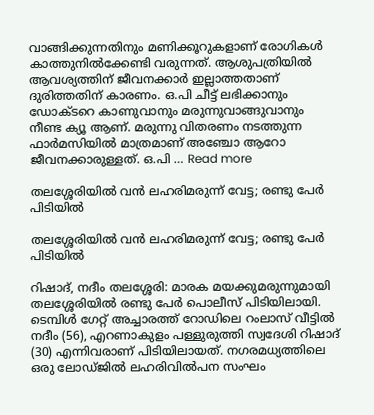വാങ്ങിക്കുന്നതിനും മണിക്കൂറുകളാണ് രോഗികള്‍ കാത്തുനില്‍ക്കേണ്ടി വരുന്നത്. ആശുപത്രിയില്‍ ആവശ്യത്തിന് ജീവനക്കാര്‍ ഇല്ലാത്തതാണ് ദുരിത്തതിന് കാരണം. ഒ.പി ചീട്ട് ലഭിക്കാനും ഡോക്ടറെ കാണുവാനും മരുന്നുവാങ്ങുവാനും നീണ്ട ക്യൂ ആണ്. മരുന്നു വിതരണം നടത്തുന്ന ഫാര്‍മസിയില്‍ മാത്രമാണ് അഞ്ചോ ആറോ ജീവനക്കാരുള്ളത്. ഒ.പി … Read more

തലശ്ശേരിയിൽ വൻ ലഹരിമരുന്ന് വേട്ട; രണ്ടു പേർ പിടിയിൽ

തലശ്ശേരിയിൽ വൻ ലഹരിമരുന്ന് വേട്ട; രണ്ടു പേർ പിടിയിൽ

റിഷാദ്, നദീം തലശ്ശേരി: മാരക മയക്കുമരുന്നുമായി തലശ്ശേരിയിൽ രണ്ടു പേർ പൊലീസ് പിടിയിലായി. ടെമ്പിൾ ഗേറ്റ് അച്ചാരത്ത് റോഡിലെ റംലാസ് വീട്ടിൽ നദീം (56), എറണാകുളം പള്ളുരുത്തി സ്വദേശി റിഷാദ് (30) എന്നിവരാണ് പിടിയിലായത്. നഗരമധ്യത്തിലെ ഒരു ലോഡ്ജിൽ ലഹരിവിൽപന സംഘം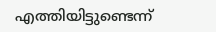എത്തിയിട്ടുണ്ടെന്ന്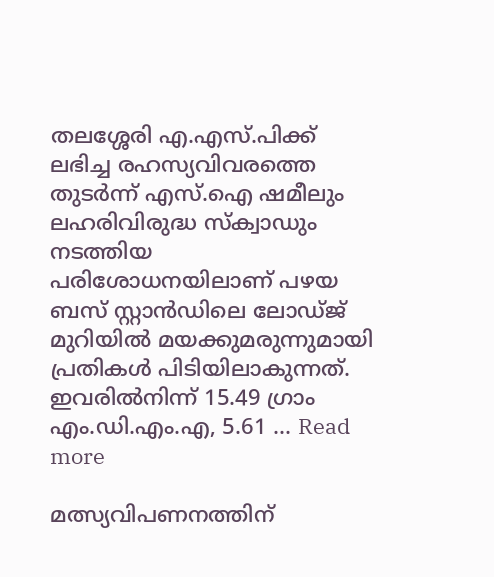തലശ്ശേരി എ.എസ്.പിക്ക് ലഭിച്ച രഹസ്യവിവരത്തെ തുടർന്ന് എസ്.ഐ ഷമീലും ലഹരിവിരുദ്ധ സ്ക്വാഡും നടത്തിയ പരിശോധനയിലാണ് പഴയ ബസ് സ്റ്റാൻഡിലെ ലോഡ്ജ് മുറിയിൽ മയക്കുമരുന്നുമായി പ്രതികൾ പിടിയിലാകുന്നത്. ഇവരിൽനിന്ന് 15.49 ഗ്രാം എം.ഡി.എം.എ, 5.61 … Read more

മത്സ്യവിപണനത്തിന്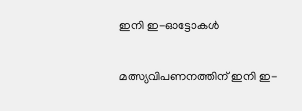ഇനി ഇ-ഓട്ടോകൾ

മത്സ്യവിപണനത്തിന് ഇനി ഇ-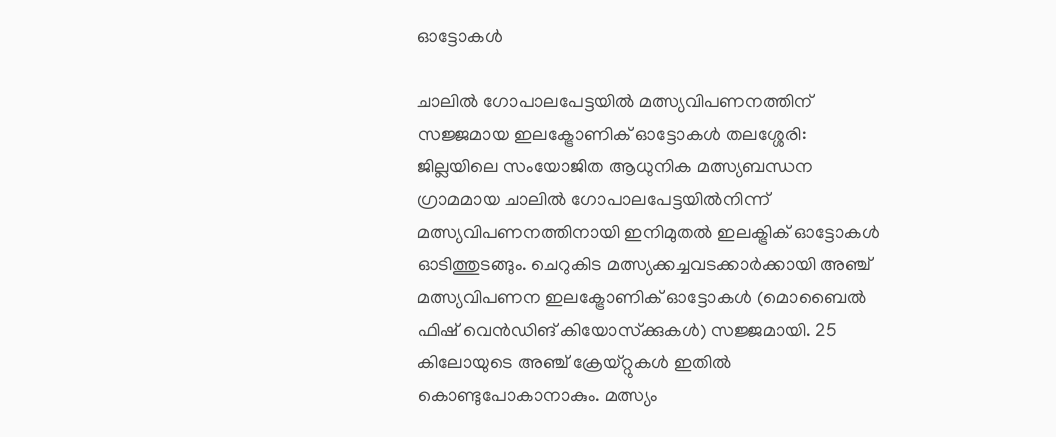ഓട്ടോകൾ

ചാലില്‍ ഗോപാലപേട്ടയില്‍ മത്സ്യവിപണനത്തിന് സജ്ജമായ ഇലക്ട്രോണിക് ഓട്ടോകള്‍ തലശ്ശേരി: ജില്ലയിലെ സംയോജിത ആധുനിക മത്സ്യബന്ധന ഗ്രാമമായ ചാലിൽ ഗോപാലപേട്ടയിൽനിന്ന് മത്സ്യവിപണനത്തിനായി ഇനിമുതൽ ഇലക്ട്രിക് ഓട്ടോകൾ ഓടിത്തുടങ്ങും. ചെറുകിട മത്സ്യക്കച്ചവടക്കാർക്കായി അഞ്ച് മത്സ്യവിപണന ഇലക്ട്രോണിക് ഓട്ടോകൾ (മൊബൈൽ ഫിഷ് വെൻഡിങ് കിയോസ്‌ക്കുകൾ) സജ്ജമായി. 25 കിലോയുടെ അഞ്ച് ക്രേയ്റ്റുകൾ ഇതിൽ കൊണ്ടുപോകാനാകും. മത്സ്യം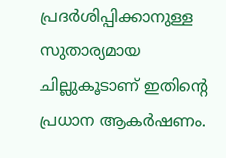പ്രദർശിപ്പിക്കാനുള്ള സുതാര്യമായ ചില്ലുകൂടാണ് ഇതിന്റെ പ്രധാന ആകർഷണം.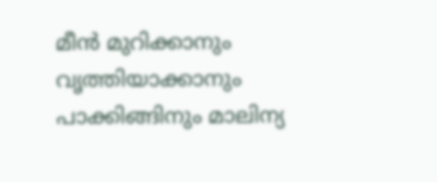മീൻ മുറിക്കാനും വൃത്തിയാക്കാനും പാക്കിങ്ങിനും മാലിന്യ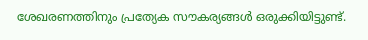ശേഖരണത്തിനും പ്രത്യേക സൗകര്യങ്ങൾ ഒരുക്കിയിട്ടുണ്ട്.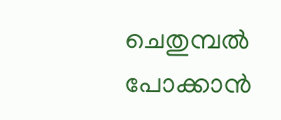ചെതുമ്പൽ പോക്കാൻ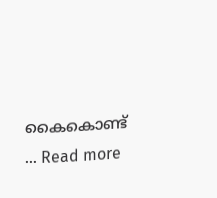കൈകൊണ്ട് … Read more